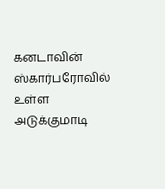கனடாவின் ஸ்கார்பரோவில் உள்ள அடுக்குமாடி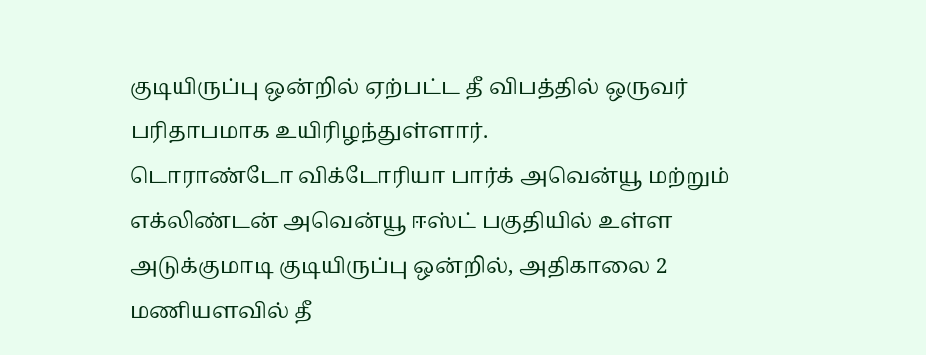குடியிருப்பு ஒன்றில் ஏற்பட்ட தீ விபத்தில் ஒருவர் பரிதாபமாக உயிரிழந்துள்ளார்.
டொராண்டோ விக்டோரியா பார்க் அவென்யூ மற்றும் எக்லிண்டன் அவென்யூ ஈஸ்ட் பகுதியில் உள்ள அடுக்குமாடி குடியிருப்பு ஒன்றில், அதிகாலை 2 மணியளவில் தீ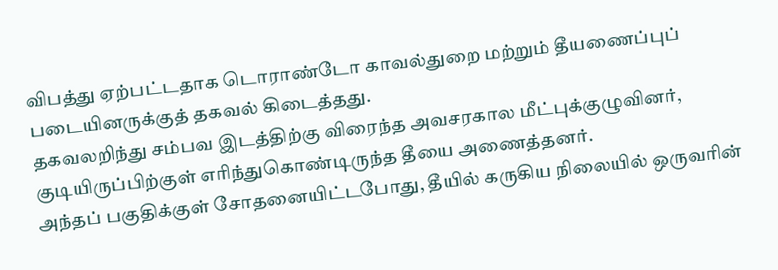விபத்து ஏற்பட்டதாக டொராண்டோ காவல்துறை மற்றும் தீயணைப்புப் படையினருக்குத் தகவல் கிடைத்தது.
தகவலறிந்து சம்பவ இடத்திற்கு விரைந்த அவசரகால மீட்புக்குழுவினர், குடியிருப்பிற்குள் எரிந்துகொண்டிருந்த தீயை அணைத்தனர்.
அந்தப் பகுதிக்குள் சோதனையிட்டபோது, தீயில் கருகிய நிலையில் ஒருவரின்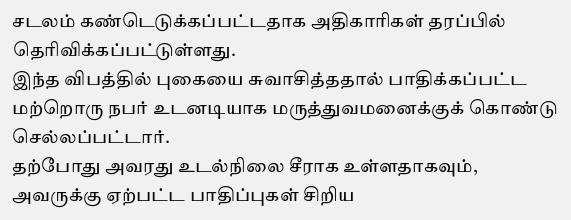சடலம் கண்டெடுக்கப்பட்டதாக அதிகாரிகள் தரப்பில் தெரிவிக்கப்பட்டுள்ளது.
இந்த விபத்தில் புகையை சுவாசித்ததால் பாதிக்கப்பட்ட மற்றொரு நபர் உடனடியாக மருத்துவமனைக்குக் கொண்டு செல்லப்பட்டார்.
தற்போது அவரது உடல்நிலை சீராக உள்ளதாகவும், அவருக்கு ஏற்பட்ட பாதிப்புகள் சிறிய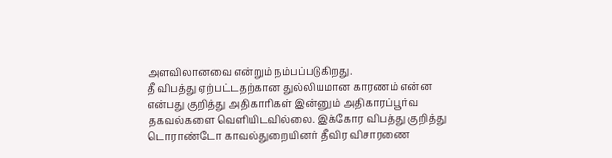அளவிலானவை என்றும் நம்பப்படுகிறது.
தீ விபத்து ஏற்பட்டதற்கான துல்லியமான காரணம் என்ன என்பது குறித்து அதிகாரிகள் இன்னும் அதிகாரப்பூர்வ தகவல்களை வெளியிடவில்லை. இக்கோர விபத்து குறித்து டொராண்டோ காவல்துறையினர் தீவிர விசாரணை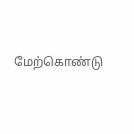மேற்கொண்டு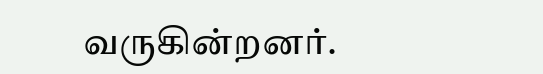வருகின்றனர்.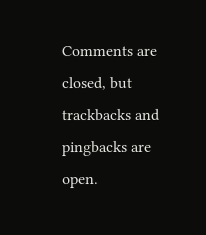Comments are closed, but trackbacks and pingbacks are open.